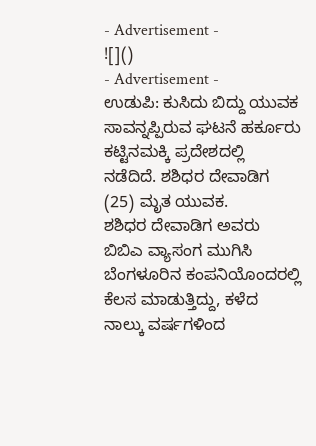- Advertisement -
![]()
- Advertisement -
ಉಡುಪಿ: ಕುಸಿದು ಬಿದ್ದು ಯುವಕ ಸಾವನ್ನಪ್ಪಿರುವ ಘಟನೆ ಹರ್ಕೂರು ಕಟ್ಟಿನಮಕ್ಕಿ ಪ್ರದೇಶದಲ್ಲಿ ನಡೆದಿದೆ. ಶಶಿಧರ ದೇವಾಡಿಗ (25) ಮೃತ ಯುವಕ.
ಶಶಿಧರ ದೇವಾಡಿಗ ಅವರು ಬಿಬಿಎ ವ್ಯಾಸಂಗ ಮುಗಿಸಿ ಬೆಂಗಳೂರಿನ ಕಂಪನಿಯೊಂದರಲ್ಲಿ ಕೆಲಸ ಮಾಡುತ್ತಿದ್ದು, ಕಳೆದ ನಾಲ್ಕು ವರ್ಷಗಳಿಂದ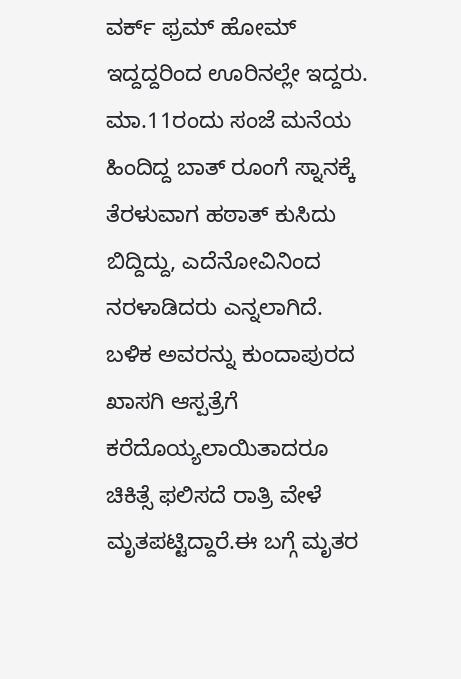ವರ್ಕ್ ಫ್ರಮ್ ಹೋಮ್ ಇದ್ದದ್ದರಿಂದ ಊರಿನಲ್ಲೇ ಇದ್ದರು.
ಮಾ.11ರಂದು ಸಂಜೆ ಮನೆಯ ಹಿಂದಿದ್ದ ಬಾತ್ ರೂಂಗೆ ಸ್ನಾನಕ್ಕೆ ತೆರಳುವಾಗ ಹಠಾತ್ ಕುಸಿದು ಬಿದ್ದಿದ್ದು, ಎದೆನೋವಿನಿಂದ ನರಳಾಡಿದರು ಎನ್ನಲಾಗಿದೆ. ಬಳಿಕ ಅವರನ್ನು ಕುಂದಾಪುರದ ಖಾಸಗಿ ಆಸ್ಪತ್ರೆಗೆ ಕರೆದೊಯ್ಯಲಾಯಿತಾದರೂ ಚಿಕಿತ್ಸೆ ಫಲಿಸದೆ ರಾತ್ರಿ ವೇಳೆ ಮೃತಪಟ್ಟಿದ್ದಾರೆ.ಈ ಬಗ್ಗೆ ಮೃತರ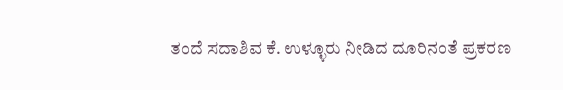ತಂದೆ ಸದಾಶಿವ ಕೆ. ಉಳ್ಳೂರು ನೀಡಿದ ದೂರಿನಂತೆ ಪ್ರಕರಣ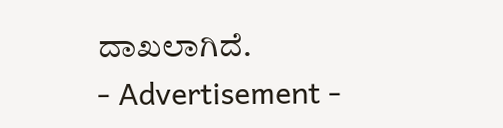ದಾಖಲಾಗಿದೆ.
- Advertisement -